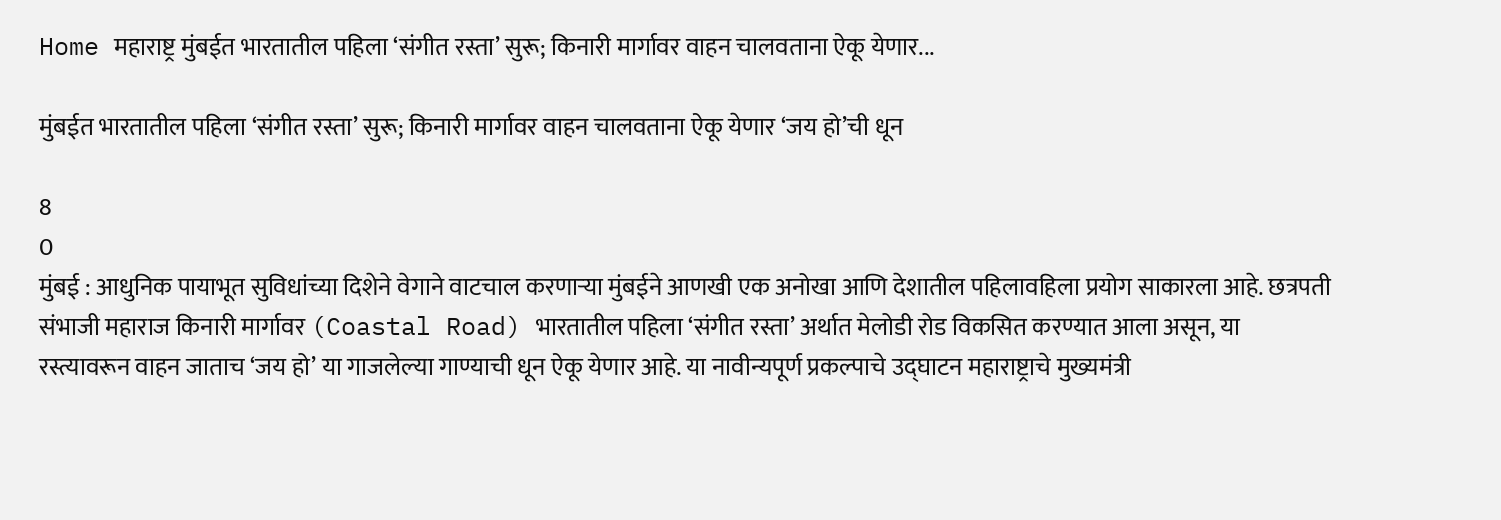Home महाराष्ट्र मुंबईत भारतातील पहिला ‘संगीत रस्ता’ सुरू; किनारी मार्गावर वाहन चालवताना ऐकू येणार...

मुंबईत भारतातील पहिला ‘संगीत रस्ता’ सुरू; किनारी मार्गावर वाहन चालवताना ऐकू येणार ‘जय हो’ची धून

8
0
मुंबई : आधुनिक पायाभूत सुविधांच्या दिशेने वेगाने वाटचाल करणाऱ्या मुंबईने आणखी एक अनोखा आणि देशातील पहिलावहिला प्रयोग साकारला आहे. छत्रपती संभाजी महाराज किनारी मार्गावर (Coastal Road) भारतातील पहिला ‘संगीत रस्ता’ अर्थात मेलोडी रोड विकसित करण्यात आला असून, या रस्त्यावरून वाहन जाताच ‘जय हो’ या गाजलेल्या गाण्याची धून ऐकू येणार आहे. या नावीन्यपूर्ण प्रकल्पाचे उद्घाटन महाराष्ट्राचे मुख्यमंत्री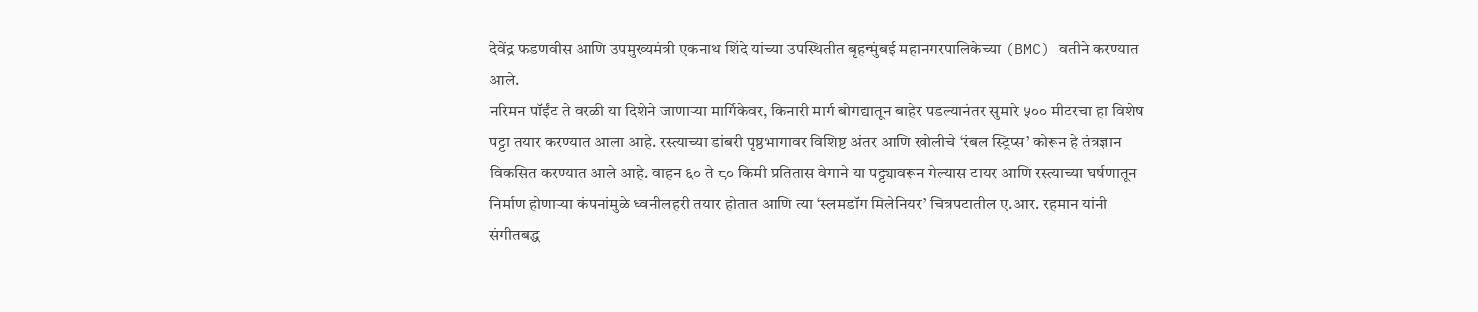देवेंद्र फडणवीस आणि उपमुख्यमंत्री एकनाथ शिंदे यांच्या उपस्थितीत बृहन्मुंबई महानगरपालिकेच्या (BMC) वतीने करण्यात आले.
नरिमन पॉईंट ते वरळी या दिशेने जाणाऱ्या मार्गिकेवर, किनारी मार्ग बोगद्यातून बाहेर पडल्यानंतर सुमारे ५०० मीटरचा हा विशेष पट्टा तयार करण्यात आला आहे. रस्त्याच्या डांबरी पृष्ठभागावर विशिष्ट अंतर आणि खोलीचे ‘रंबल स्ट्रिप्स’ कोरून हे तंत्रज्ञान विकसित करण्यात आले आहे. वाहन ६० ते ८० किमी प्रतितास वेगाने या पट्ट्यावरून गेल्यास टायर आणि रस्त्याच्या घर्षणातून निर्माण होणाऱ्या कंपनांमुळे ध्वनीलहरी तयार होतात आणि त्या ‘स्लमडॉग मिलेनियर’ चित्रपटातील ए.आर. रहमान यांनी संगीतबद्ध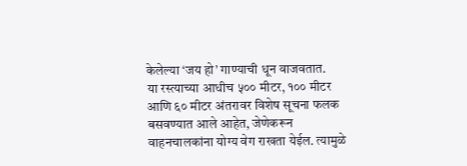केलेल्या ‘जय हो’ गाण्याची धून वाजवतात.
या रस्त्याच्या आधीच ५०० मीटर, १०० मीटर आणि ६० मीटर अंतरावर विशेष सूचना फलक बसवण्यात आले आहेत, जेणेकरून वाहनचालकांना योग्य वेग राखता येईल. त्यामुळे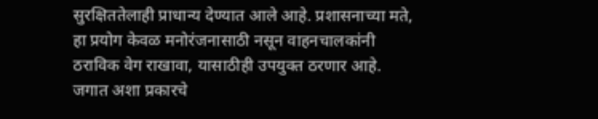सुरक्षिततेलाही प्राधान्य देण्यात आले आहे. प्रशासनाच्या मते, हा प्रयोग केवळ मनोरंजनासाठी नसून वाहनचालकांनी ठराविक वेग राखावा, यासाठीही उपयुक्त ठरणार आहे.
जगात अशा प्रकारचे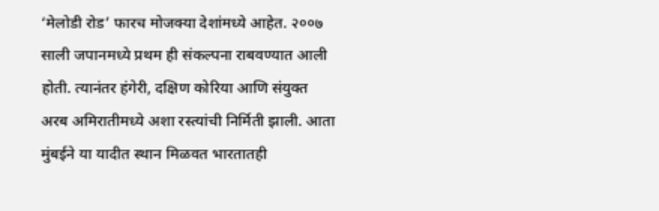‘मेलोडी रोड’ फारच मोजक्या देशांमध्ये आहेत. २००७ साली जपानमध्ये प्रथम ही संकल्पना राबवण्यात आली होती. त्यानंतर हंगेरी, दक्षिण कोरिया आणि संयुक्त अरब अमिरातीमध्ये अशा रस्त्यांची निर्मिती झाली. आता मुंबईने या यादीत स्थान मिळवत भारतातही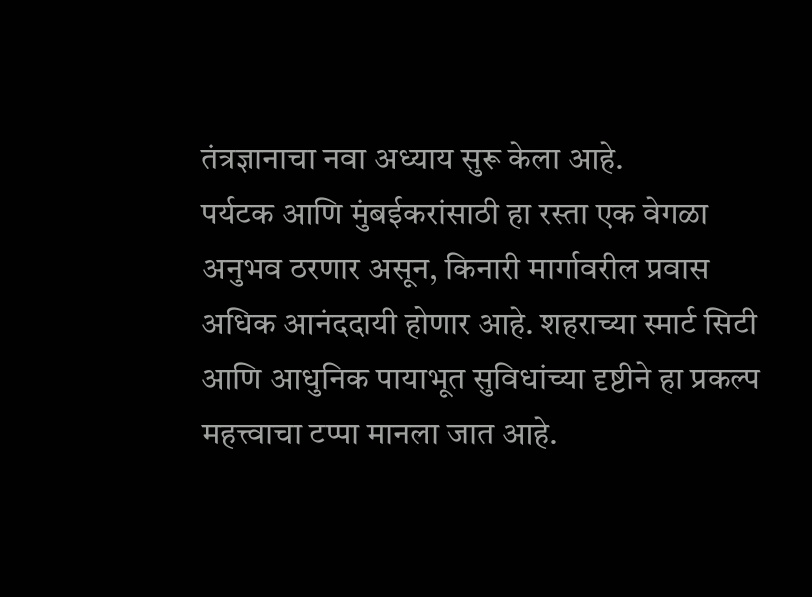तंत्रज्ञानाचा नवा अध्याय सुरू केला आहे.
पर्यटक आणि मुंबईकरांसाठी हा रस्ता एक वेगळा अनुभव ठरणार असून, किनारी मार्गावरील प्रवास अधिक आनंददायी होणार आहे. शहराच्या स्मार्ट सिटी आणि आधुनिक पायाभूत सुविधांच्या दृष्टीने हा प्रकल्प महत्त्वाचा टप्पा मानला जात आहे.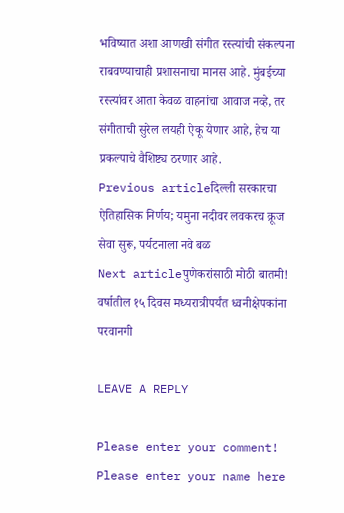भविष्यात अशा आणखी संगीत रस्त्यांची संकल्पना राबवण्याचाही प्रशासनाचा मानस आहे. मुंबईच्या रस्त्यांवर आता केवळ वाहनांचा आवाज नव्हे, तर संगीताची सुरेल लयही ऐकू येणार आहे, हेच या प्रकल्पाचे वैशिष्ट्य ठरणार आहे.
Previous articleदिल्ली सरकारचा ऐतिहासिक निर्णय; यमुना नदीवर लवकरच क्रूज सेवा सुरू, पर्यटनाला नवे बळ
Next articleपुणेकरांसाठी मोठी बातमी! वर्षातील १५ दिवस मध्यरात्रीपर्यंत ध्वनीक्षेपकांना परवानगी

LEAVE A REPLY

Please enter your comment!
Please enter your name here